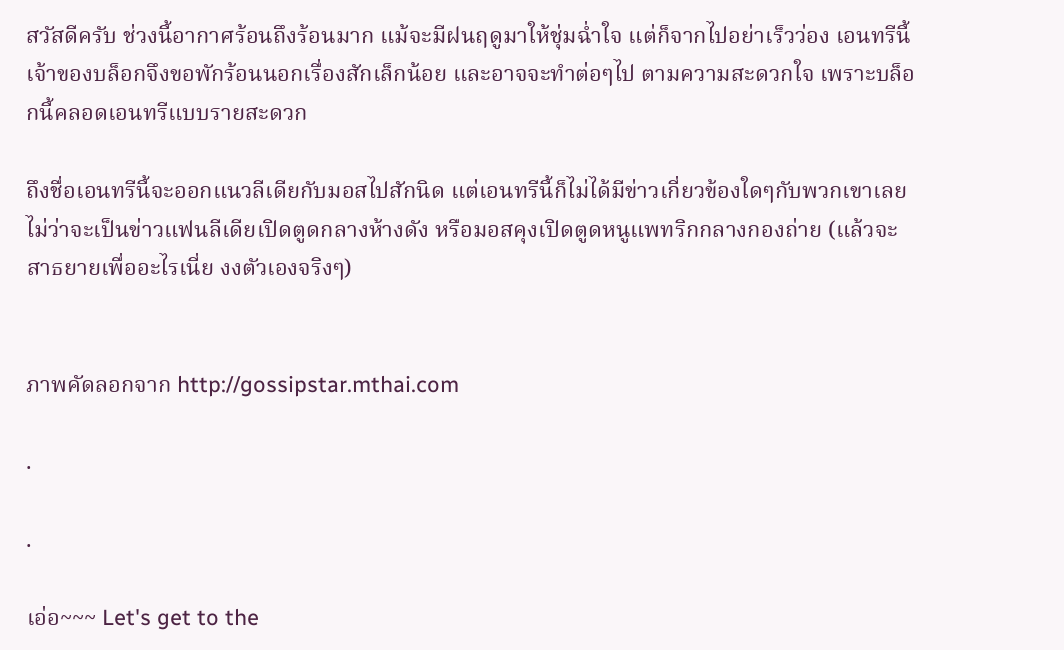สวัสดีครับ ช่วงนี้อากาศร้อนถึงร้อนมาก แม้จะมีฝนฤดูมาให้ชุ่มฉ่ำใจ แต่ก็จากไปอย่าเร็วว่อง เอนทรีนี้เจ้าของบล็อกจึงขอพักร้อนนอกเรื่องสักเล็กน้อย และอาจจะทำต่อๆไป ตามความสะดวกใจ เพราะบล็อกนี้คลอดเอนทรีแบบรายสะดวก

ถึงชื่อเอนทรีนี้จะออกแนวลีเดียกับมอสไปสักนิด แต่เอนทรีนี้ก็ไม่ได้มีข่าวเกี่ยวข้องใดๆกับพวกเขาเลย ไม่ว่าจะเป็นข่าวแฟนลีเดียเปิดตูดกลางห้างดัง หรือมอสคุงเปิดตูดหนูแพทริกกลางกองถ่าย (แล้วจะสาธยายเพื่ออะไรเนี่ย งงตัวเองจริงๆ)


ภาพคัดลอกจาก http://gossipstar.mthai.com

.

.

เอ่อ~~~ Let's get to the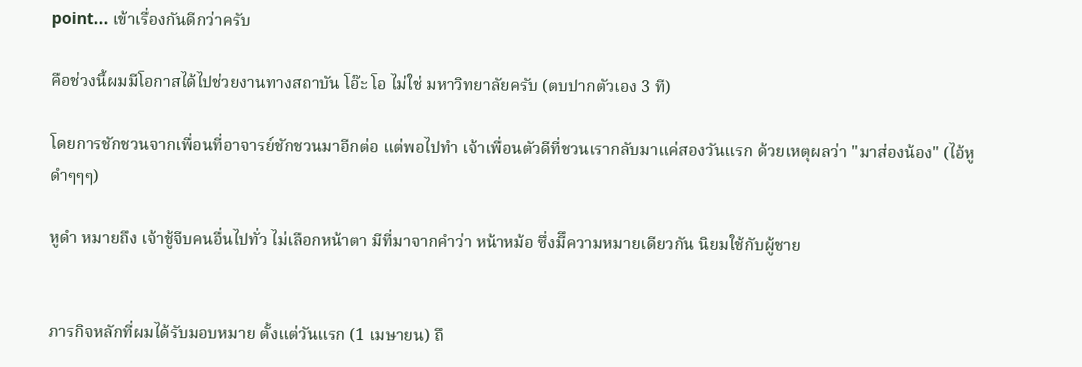point... เข้าเรื่องกันดีกว่าครับ

คือช่วงนี้ผมมีโอกาสได้ไปช่วยงานทางสถาบัน โอ๊ะ โอ ไม่ใช่ มหาวิทยาลัยครับ (ตบปากตัวเอง 3 ที)

โดยการชักชวนจากเพื่อนที่อาจารย์ชักชวนมาอีกต่อ แต่พอไปทำ เจ้าเพื่อนตัวดีที่ชวนเรากลับมาแค่สองวันแรก ด้วยเหตุผลว่า "มาส่องน้อง" (ไอ้หูดำๆๆๆ)

หูดำ หมายถึง เจ้าชู้จีบคนอื่นไปทั่ว ไม่เลือกหน้าตา มีที่มาจากคำว่า หน้าหม้อ ซึ่งมีึความหมายเดียวกัน นิยมใช้กับผู้ชาย


ภารกิจหลักที่ผมได้รับมอบหมาย ตั้งแต่วันแรก (1 เมษายน) ถึ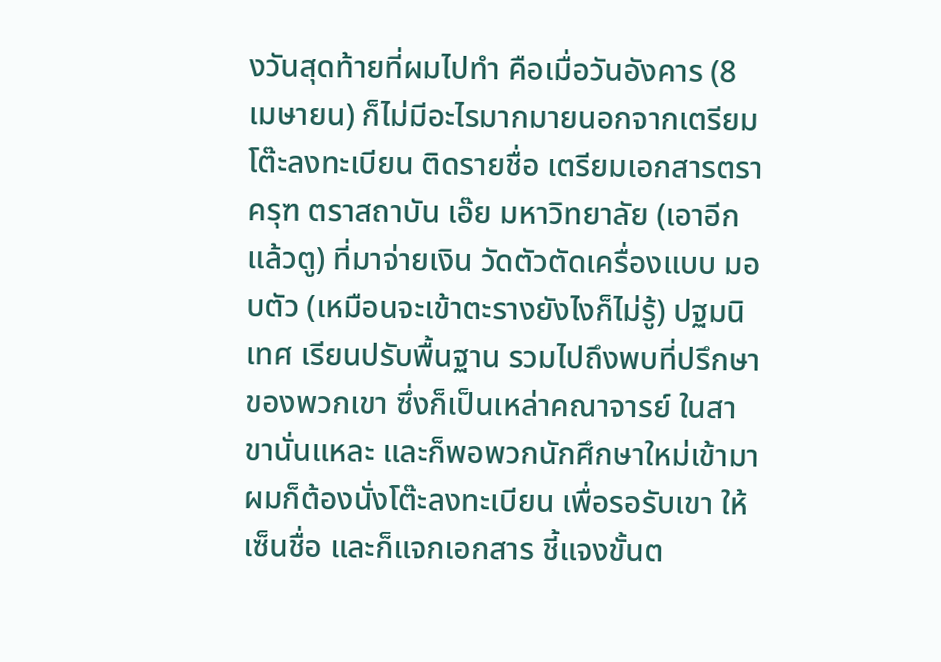งวันสุดท้ายที่ผมไปทำ คือเมื่อวันอังคาร (8 เมษายน) ก็ไม่มีอะไรมากมายนอกจากเตรียมโต๊ะลงทะเบียน ติดรายชื่อ เตรียมเอกสารตราครุฑ ตราสถาบัน เอ๊ย มหาวิทยาลัย (เอาอีกแล้วตู) ที่มาจ่ายเงิน วัดตัวตัดเครื่องแบบ มอบตัว (เหมือนจะเข้าตะรางยังไงก็ไม่รู้) ปฐมนิเทศ เรียนปรับพื้นฐาน รวมไปถึงพบที่ปรึกษาของพวกเขา ซึ่งก็เป็นเหล่าคณาจารย์ ในสาขานั่นแหละ และก็พอพวกนักศึกษาใหม่เข้ามา ผมก็ต้องนั่งโต๊ะลงทะเบียน เพื่อรอรับเขา ให้เซ็นชื่อ และก็แจกเอกสาร ชี้แจงขั้นต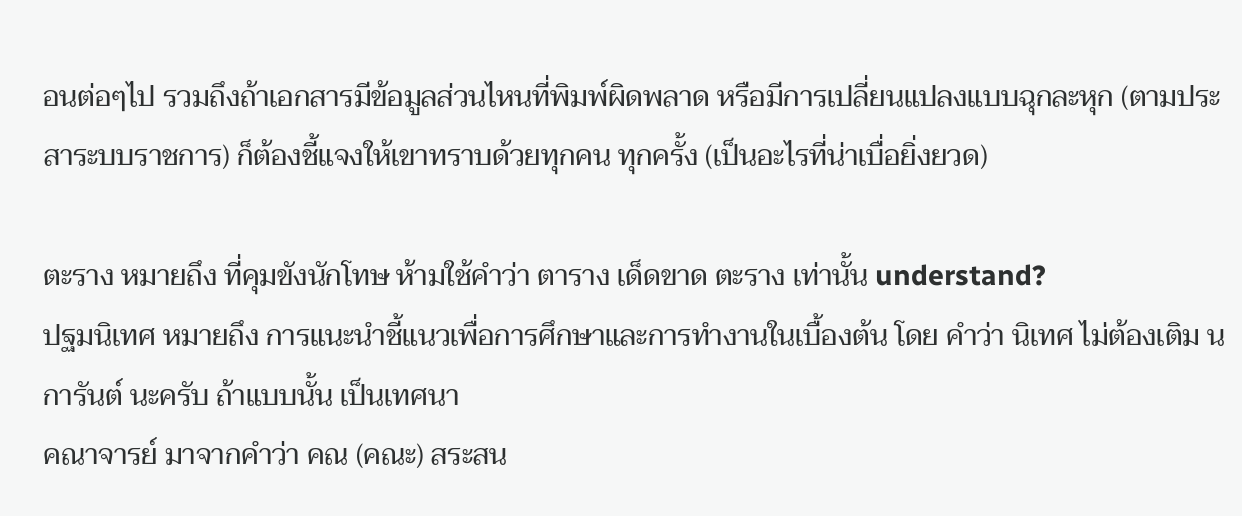อนต่อๆไป รวมถึงถ้าเอกสารมีข้อมูลส่วนไหนที่พิมพ์ผิดพลาด หรือมีการเปลี่ยนแปลงแบบฉุกละหุก (ตามประสาระบบราชการ) ก็ต้องชี้แจงให้เขาทราบด้วยทุกคน ทุกครั้ง (เป็นอะไรที่น่าเบื่อยิ่งยวด)

ตะราง หมายถึง ที่คุมขังนักโทษ ห้ามใช้คำว่า ตาราง เด็ดขาด ตะราง เท่านั้น understand?
ปฐมนิเทศ หมายถึง การแนะนําชี้แนวเพื่อการศึกษาและการทํางานในเบื้องต้น โดย คำว่า นิเทศ ไม่ต้องเติม น การันต์ นะครับ ถ้าแบบนั้น เป็นเทศนา
คณาจารย์ มาจากคำว่า คณ (คณะ) สระสน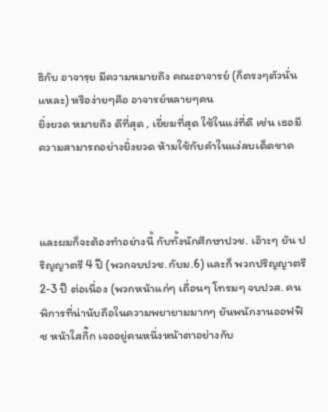ธิกับ อาจารฺย มีความหมายถึง คณะอาจารย์ (ก็ตรงๆตัวนั่นแหละ) หรือง่ายๆคือ อาจารย์หลายๆคน
ยิ่งยวด หมายถึง ดีที่สุด , เยี่ยมที่สุด ใช้ในแง่ที่ดี เช่น เธอมีความสามารถอย่างยิ่งยวด ห้ามใช้กับคำในแง่ลบเด็ดขาด



และผมก็จะต้องทำอย่างนี้ กับทั้งนักศึกษาปวช. เอ๊าะๆ ยัน ปริญญาตรี 4 ปี (พวกจบปวช.กับม.6) และก็ พวกปริญญาตรี 2-3 ปี ต่อเนื่อง (พวกหน้าแก่ๆ เถื่อนๆ โทรมๆ จบปวส. คนพิการที่น่านับถือในความพยายามมากๆ ยันพนักงานออฟฟิซ หน้าใสกิ๊ก เจออยู่คนหนึ่งหน้าตาอย่างกับ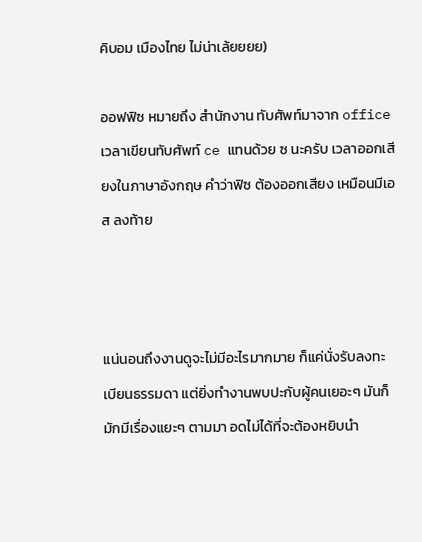คิบอม เมืองไทย ไม่น่าเล้ยยยย)

ออฟฟิซ หมายถึง สำนักงาน ทับศัพท์มาจาก office เวลาเขียนทับศัพท์ ce แทนด้วย ซ นะครับ เวลาออกเสียงในภาษาอังกฤษ คำว่าฟิซ ต้องออกเสียง เหมือนมีเอส ลงท้าย



แน่นอนถึงงานดูจะไม่มีอะไรมากมาย ก็แค่นั่งรับลงทะเบียนธรรมดา แต่ยิ่งทำงานพบปะกับผู้คนเยอะๆ มันก็มักมีเรื่องแยะๆ ตามมา อดไม่ได้ที่จะต้องหยิบนำ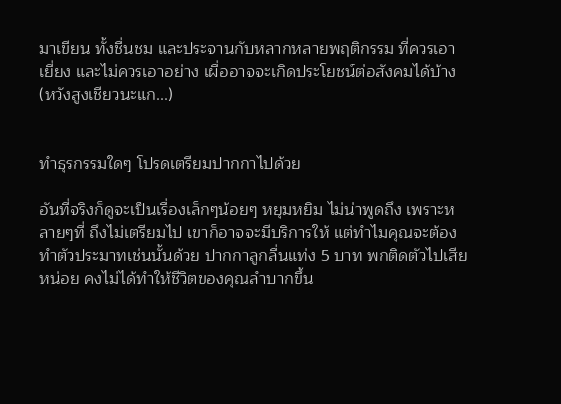มาเขียน ทั้งชื่นชม และประจานกับหลากหลายพฤติกรรม ที่ควรเอาเยี่ยง และไม่ควรเอาอย่าง เผื่ออาจจะเกิดประโยชน์ต่อสังคมได้บ้าง (หวังสูงเชียวนะแก...)


ทำธุรกรรมใดๆ โปรดเตรียมปากกาไปด้วย

อันที่จริงก็ดูจะเป็นเรื่องเล็กๆน้อยๆ หยุมหยิม ไม่น่าพูดถึง เพราะหลายๆที่ ถึงไม่เตรียมไป เขาก็อาจจะมีบริการให้ แต่ทำไมคุณจะต้องทำตัวประมาทเช่นนั้นด้วย ปากกาลูกลื่นแท่ง 5 บาท พกติดตัวไปเสียหน่อย คงไม่ได้ทำให้ชีวิตของคุณลำบากขึ้น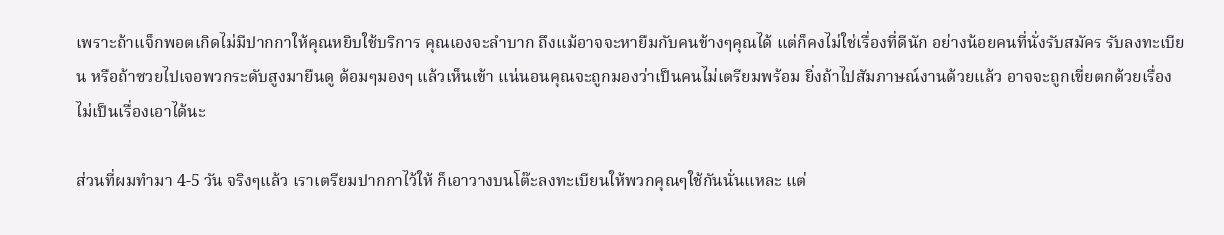เพราะถ้าแจ็กพอตเกิดไม่มีปากกาให้คุณหยิบใช้บริการ คุณเองจะลำบาก ถึงแม้อาจจะหายืมกับคนข้างๆคุณได้ แต่ก็คงไม่ใช่เรื่องที่ดีนัก อย่างน้อยคนที่นั่งรับสมัคร รับลงทะเบียน หรือถ้าซวยไปเจอพวกระดับสูงมายืนดู ด้อมๆมองๆ แล้วเห็นเข้า แน่นอนคุณจะถูกมองว่าเป็นคนไม่เตรียมพร้อม ยิ่งถ้าไปสัมภาษณ์งานด้วยแล้ว อาจจะถูกเขี่ยตกด้วยเรื่องไม่เป็นเรื่องเอาได้นะ

ส่วนที่ผมทำมา 4-5 วัน จริงๆแล้ว เราเตรียมปากกาไว้ให้ ก็เอาวางบนโต๊ะลงทะเบียนให้พวกคุณๆใช้กันนั่นแหละ แต่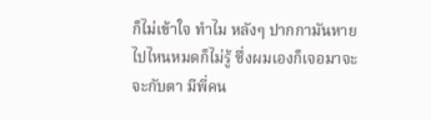ก็ไม่เข้าใจ ทำไม หลังๆ ปากกามันหายไปไหนหมดก็ไม่รู้ ซึ่งผมเองก็เจอมาจะจะกับตา มีพี่คน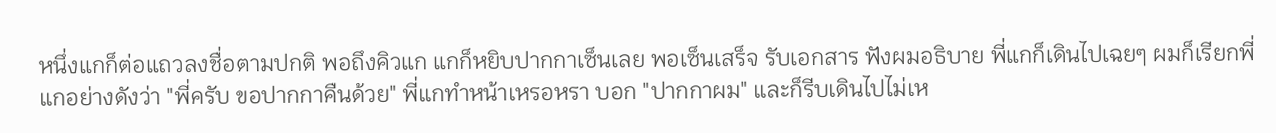หนึ่งแกก็ต่อแถวลงชื่อตามปกติ พอถึงคิวแก แกก็หยิบปากกาเซ็นเลย พอเซ็นเสร็จ รับเอกสาร ฟังผมอธิบาย พี่แกก็เดินไปเฉยๆ ผมก็เรียกพี่แกอย่างดังว่า "พี่ครับ ขอปากกาคืนด้วย" พี่แกทำหน้าเหรอหรา บอก "ปากกาผม" และก็รีบเดินไปไม่เห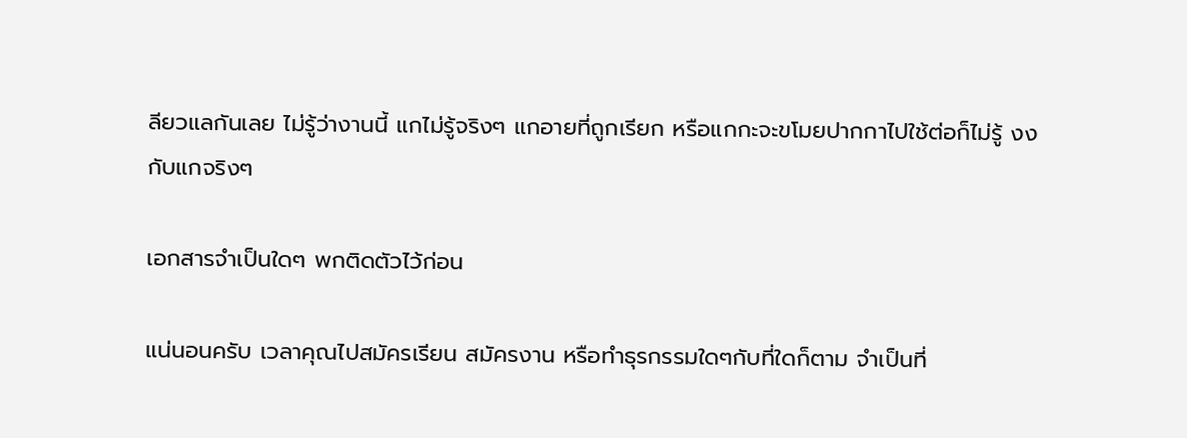ลียวแลกันเลย ไม่รู้ว่างานนี้ แกไม่รู้จริงๆ แกอายที่ถูกเรียก หรือแกกะจะขโมยปากกาไปใช้ต่อก็ไม่รู้ งงกับแกจริงๆ

เอกสารจำเป็นใดๆ พกติดตัวไว้ก่อน

แน่นอนครับ เวลาคุณไปสมัครเรียน สมัครงาน หรือทำธุรกรรมใดๆกับที่ใดก็ตาม จำเป็นที่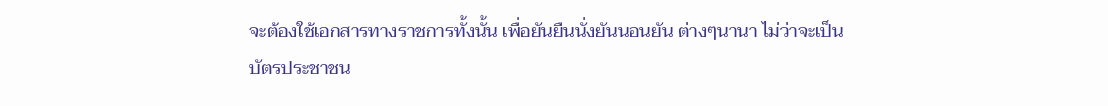จะต้องใช้เอกสารทางราชการทั้งนั้น เพื่อยันยืนนั่งยันนอนยัน ต่างๆนานา ไม่ว่าจะเป็นบัตรประชาชน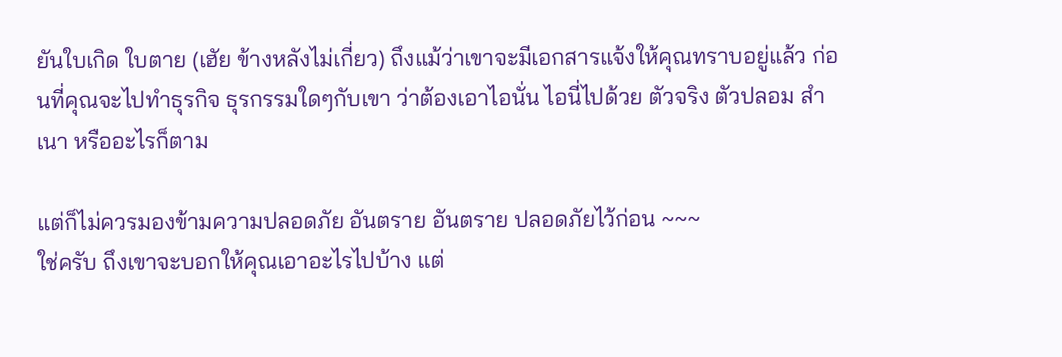ยันใบเกิด ใบตาย (เฮัย ข้างหลังไม่เกี่ยว) ถึงแม้ว่าเขาจะมีเอกสารแจ้งให้คุณทราบอยู่แล้ว ก่อนที่คุณจะไปทำธุรกิจ ธุรกรรมใดๆกับเขา ว่าต้องเอาไอนั่น ไอนี่ไปด้วย ตัวจริง ตัวปลอม สำเนา หรืออะไรก็ตาม

แต่ก็ไม่ควรมองข้ามความปลอดภัย อันตราย อันตราย ปลอดภัยไว้ก่อน ~~~
ใช่ครับ ถึงเขาจะบอกให้คุณเอาอะไรไปบ้าง แต่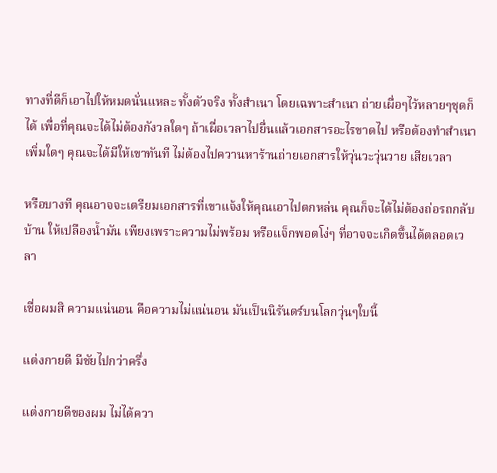ทางที่ดีก็เอาไปให้หมดนั่นแหละ ทั้งตัวจริง ทั้งสำเนา โดยเฉพาะสำเนา ถ่ายเผื่อๆไว้หลายๆชุดก็ได้ เพื่อที่คุณจะได้ไม่ต้องกังวลใดๆ ถ้าเผื่อเวลาไปยื่นแล้วเอกสารอะไรขาดไป หรือต้องทำสำเนาเพิ่มใดๆ คุณจะได้มีให้เขาทันที ไม่ต้องไปควานหาร้านถ่ายเอกสารให้วุ่นวะวุ่นวาย เสียเวลา

หรือบางที คุณอาจจะเตรียมเอกสารที่เขาแจ้งให้คุณเอาไปตกหล่น คุณก็จะได้ไม่ต้องถ่อรถกลับบ้าน ให้เปลืองน้ำมัน เพียงเพราะความไม่พร้อม หรือแจ็กพอตโง่ๆ ที่อาจจะเกิดขึ้นได้ตลอดเวลา

เชื่อผมสิ ความแน่นอน คือความไม่แน่นอน มันเป็นนิรันดร์บนโลกวุ่นๆใบนี้

แต่งกายดี มีชัยไปกว่าครึ่ง

แต่งกายดีของผม ไม่ได้ควา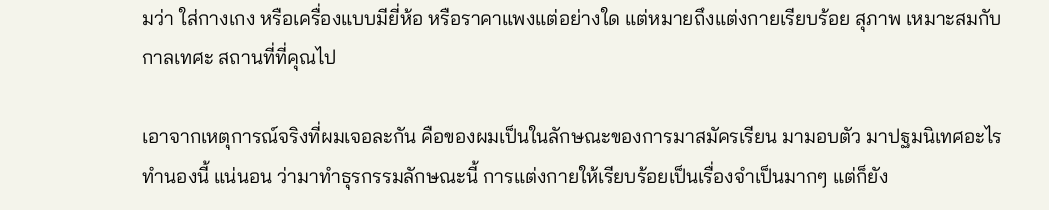มว่า ใส่กางเกง หรือเครื่องแบบมียี่ห้อ หรือราคาแพงแต่อย่างใด แต่หมายถึงแต่งกายเรียบร้อย สุภาพ เหมาะสมกับกาลเทศะ สถานที่ที่คุณไป

เอาจากเหตุการณ์จริงที่ผมเจอละกัน คือของผมเป็นในลักษณะของการมาสมัครเรียน มามอบตัว มาปฐมนิเทศอะไรทำนองนี้ แน่นอน ว่ามาทำธุรกรรมลักษณะนี้ การแต่งกายให้เรียบร้อยเป็นเรื่องจำเป็นมากๆ แต่ก็ยัง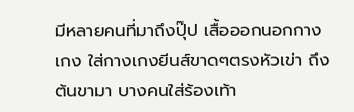มีหลายคนที่มาถึงปุ๊ป เสื้อออกนอกกางเกง ใส่กางเกงยีนส์ขาดๆตรงหัวเข่า ถึงต้นขามา บางคนใส่ร้องเท้า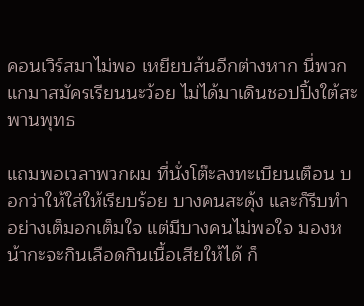คอนเวิร์สมาไม่พอ เหยียบส้นอีกต่างหาก นี่พวกแกมาสมัครเรียนนะว้อย ไม่ได้มาเดินชอปปิ้งใต้สะพานพุทธ

แถมพอเวลาพวกผม ที่นั่งโต๊ะลงทะเบียนเตือน บอกว่าให้ใส่ให้เรียบร้อย บางคนสะดุ้ง และก็รีบทำอย่างเต็มอกเต็มใจ แต่มีบางคนไม่พอใจ มองหน้ากะจะกินเลือดกินเนื้อเสียให้ได้ ก็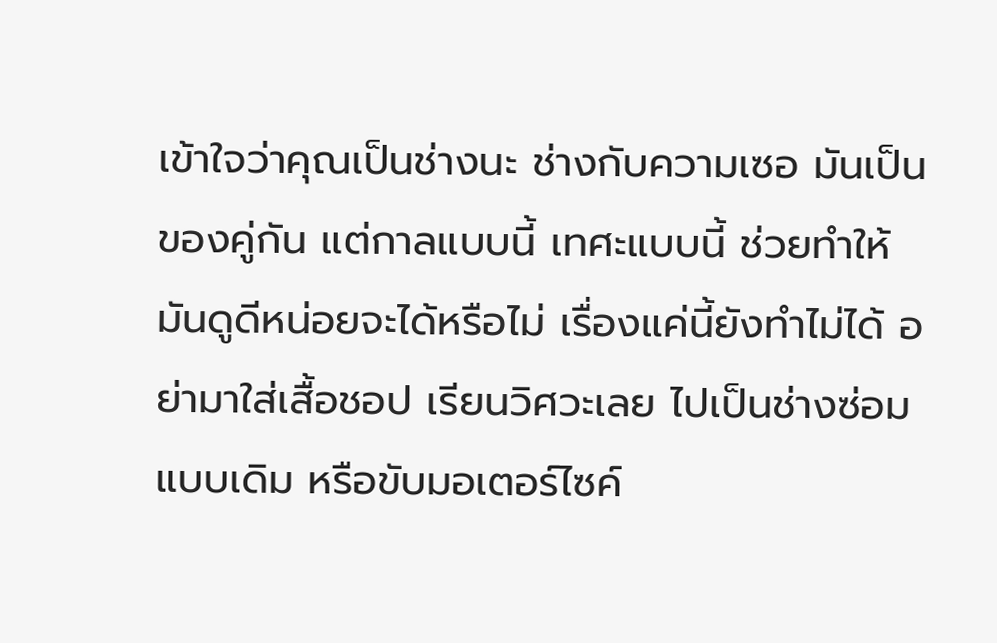เข้าใจว่าคุณเป็นช่างนะ ช่างกับความเซอ มันเป็นของคู่กัน แต่กาลแบบนี้ เทศะแบบนี้ ช่วยทำให้มันดูดีหน่อยจะได้หรือไม่ เรื่องแค่นี้ยังทำไม่ได้ อย่ามาใส่เสื้อชอป เรียนวิศวะเลย ไปเป็นช่างซ่อมแบบเดิม หรือขับมอเตอร์ไซค์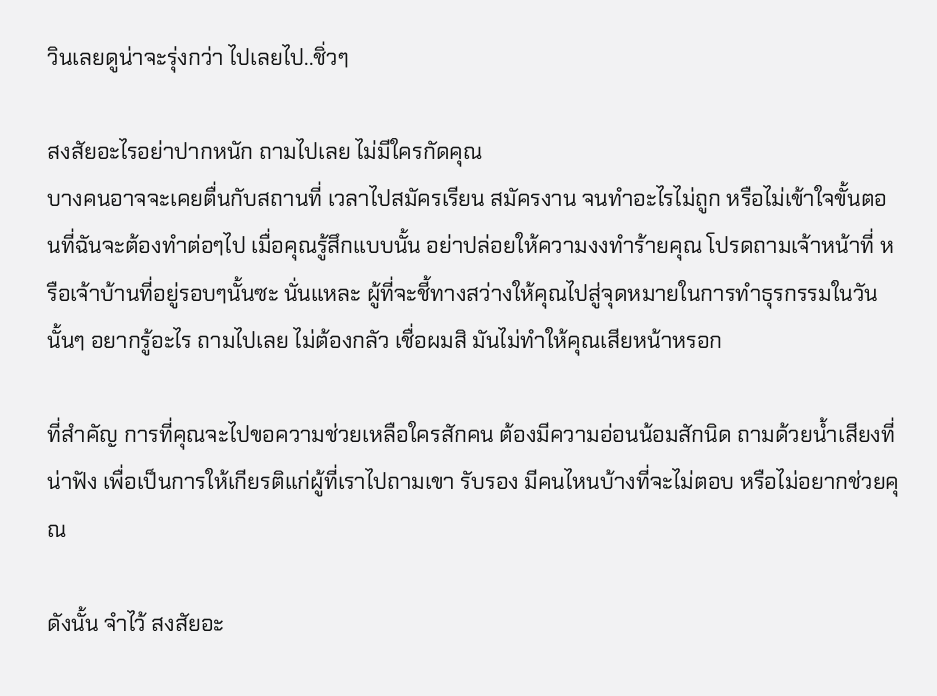วินเลยดูน่าจะรุ่งกว่า ไปเลยไป..ชิ่วๆ

สงสัยอะไรอย่าปากหนัก ถามไปเลย ไม่มีใครกัดคุณ
บางคนอาจจะเคยตื่นกับสถานที่ เวลาไปสมัครเรียน สมัครงาน จนทำอะไรไม่ถูก หรือไม่เข้าใจขั้นตอนที่ฉันจะต้องทำต่อๆไป เมื่อคุณรู้สึกแบบนั้น อย่าปล่อยให้ความงงทำร้ายคุณ โปรดถามเจ้าหน้าที่ หรือเจ้าบ้านที่อยู่รอบๆนั้นซะ นั่นแหละ ผู้ที่จะชี้ทางสว่างให้คุณไปสู่จุดหมายในการทำธุรกรรมในวันนั้นๆ อยากรู้อะไร ถามไปเลย ไม่ต้องกลัว เชื่อผมสิ มันไม่ทำให้คุณเสียหน้าหรอก

ที่สำคัญ การที่คุณจะไปขอความช่วยเหลือใครสักคน ต้องมีความอ่อนน้อมสักนิด ถามด้วยน้ำเสียงที่น่าฟัง เพื่อเป็นการให้เกียรติแก่ผู้ที่เราไปถามเขา รับรอง มีคนไหนบ้างที่จะไม่ตอบ หรือไม่อยากช่วยคุณ

ดังนั้น จำไว้ สงสัยอะ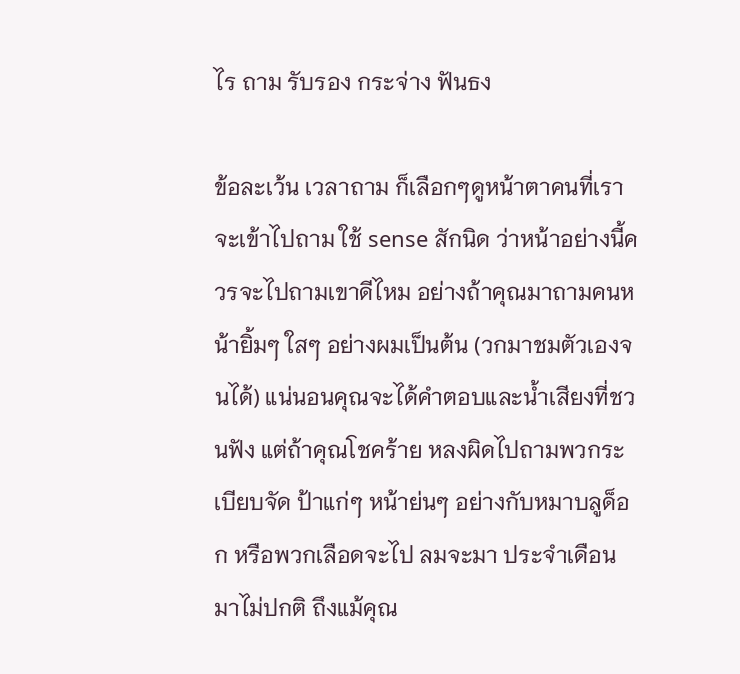ไร ถาม รับรอง กระจ่าง ฟันธง

ข้อละเว้น เวลาถาม ก็เลือกๆดูหน้าตาคนที่เราจะเข้าไปถาม ใช้ sense สักนิด ว่าหน้าอย่างนี้ควรจะไปถามเขาดีไหม อย่างถ้าคุณมาถามคนหน้ายิ้มๆ ใสๆ อย่างผมเป็นต้น (วกมาชมตัวเองจนได้) แน่นอนคุณจะได้คำตอบและน้ำเสียงที่ชวนฟัง แต่ถ้าคุณโชคร้าย หลงผิดไปถามพวกระเบียบจัด ป้าแก่ๆ หน้าย่นๆ อย่างกับหมาบลูด็อก หรือพวกเลือดจะไป ลมจะมา ประจำเดือนมาไม่ปกติ ถึงแม้คุณ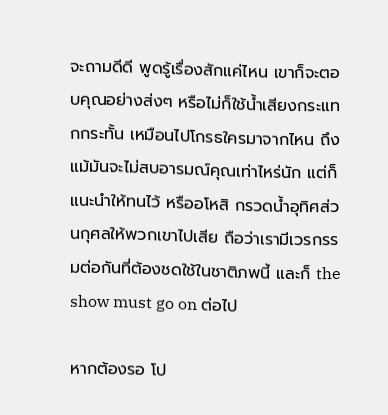จะถามดีดี พูดรู้เรื่องสักแค่ไหน เขาก็จะตอบคุณอย่างส่งๆ หรือไม่ก็ใช้น้ำเสียงกระแทกกระทั้น เหมือนไปโกรธใครมาจากไหน ถึงแม้มันจะไม่สบอารมณ์คุณเท่าไหร่นัก แต่ก็แนะนำให้ทนไว้ หรืออโหสิ กรวดน้ำอุทิศส่วนกุศลให้พวกเขาไปเสีย ถือว่าเรามีเวรกรรมต่อกันที่ต้องชดใช้ในชาติภพนี้ และก็ the show must go on ต่อไป

หากต้องรอ โป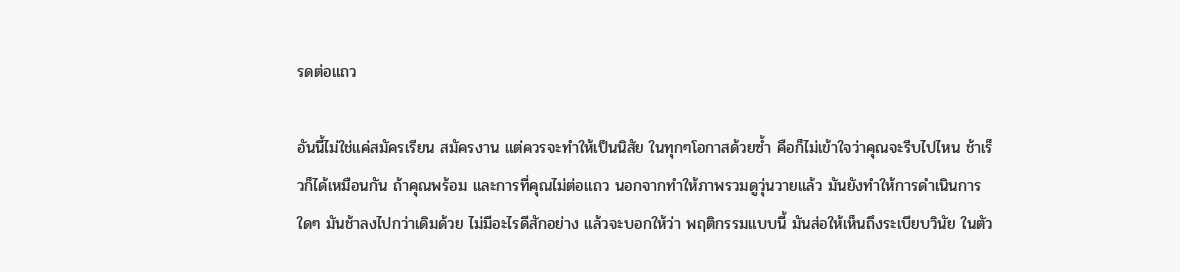รดต่อแถว

อันนี้ไม่ใช่แค่สมัครเรียน สมัครงาน แต่ควรจะทำให้เป็นนิสัย ในทุกๆโอกาสด้วยซ้ำ คือก็ไม่เข้าใจว่าคุณจะรีบไปไหน ช้าเร็วก็ได้เหมือนกัน ถ้าคุณพร้อม และการที่คุณไม่ต่อแถว นอกจากทำให้ภาพรวมดูวุ่นวายแล้ว มันยังทำให้การดำเนินการใดๆ มันช้าลงไปกว่าเดิมด้วย ไม่มีอะไรดีสักอย่าง แล้วจะบอกให้ว่า พฤติกรรมแบบนี้ มันส่อให้เห็นถึงระเบียบวินัย ในตัว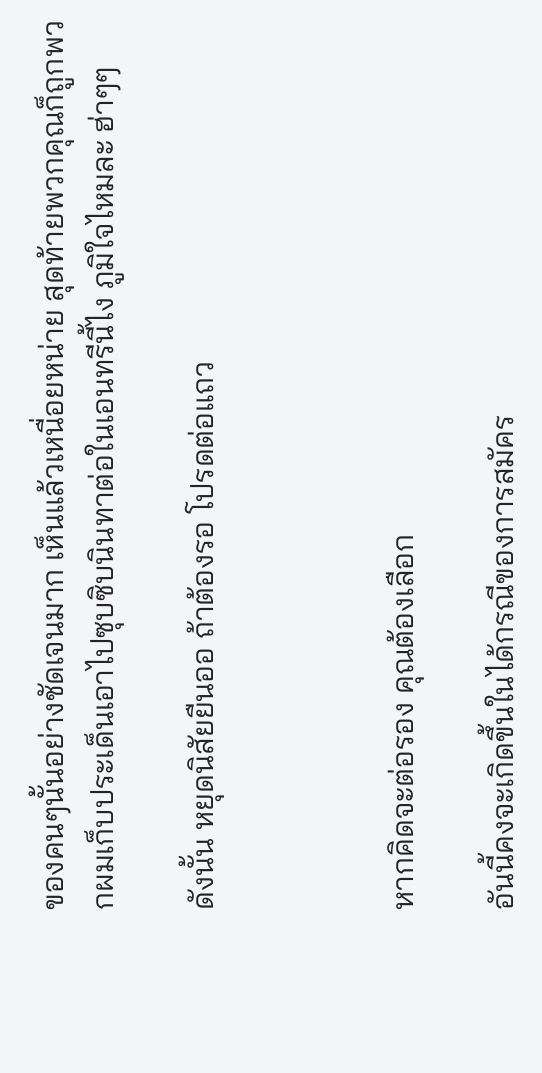ของคนๆนั้นอย่างชัดเจนมาก เห็นแล้วเหนื่อยหน่าย สุดท้ายพวกคุณก็ถูกพวกผมเก็บประเด็นเอาไปซุบซิบนินทาต่อในเอนทรีนี้ไง ภูมิใจไหมละ ฮ่าๆๆ

ดังนั้น หยุดนิสัยยืนออ ถ้าต้องรอ โปรดต่อแถว



หากคิดจะต่อรอง คุณต้องเลือก

อันนี้คงจะเกิดขึ้นในได้กรณีของการสมัคร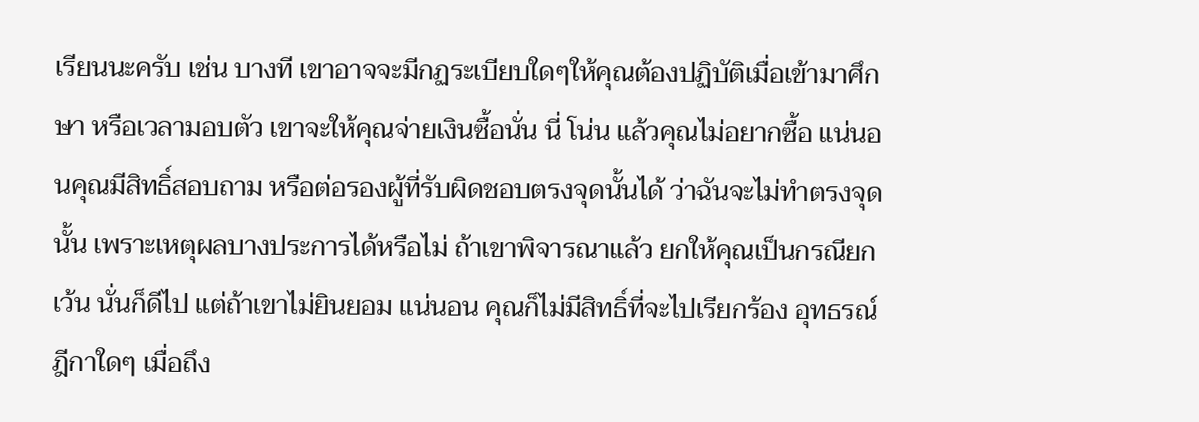เรียนนะครับ เช่น บางที เขาอาจจะมีกฏระเบียบใดๆให้คุณต้องปฏิบัติเมื่อเข้ามาศึกษา หรือเวลามอบตัว เขาจะให้คุณจ่ายเงินซื้อนั่น นี่ โน่น แล้วคุณไม่อยากซื้อ แน่นอนคุณมีสิทธิ์สอบถาม หรือต่อรองผู้ที่รับผิดชอบตรงจุดนั้นได้ ว่าฉันจะไม่ทำตรงจุดนั้น เพราะเหตุผลบางประการได้หรือไม่ ถ้าเขาพิจารณาแล้ว ยกให้คุณเป็นกรณียกเว้น นั่นก็ดีไป แต่ถ้าเขาไม่ยินยอม แน่นอน คุณก็ไม่มีสิทธิ์ที่จะไปเรียกร้อง อุทธรณ์ ฎีกาใดๆ เมื่อถึง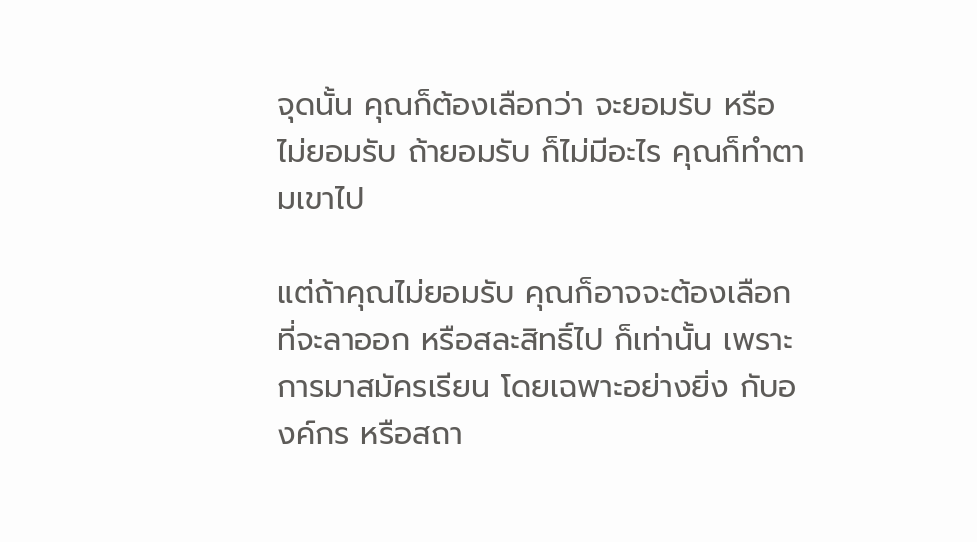จุดนั้น คุณก็ต้องเลือกว่า จะยอมรับ หรือ ไม่ยอมรับ ถ้ายอมรับ ก็ไม่มีอะไร คุณก็ทำตามเขาไป

แต่ถ้าคุณไม่ยอมรับ คุณก็อาจจะต้องเลือกที่จะลาออก หรือสละสิทธิ์ไป ก็เท่านั้น เพราะการมาสมัครเรียน โดยเฉพาะอย่างยิ่ง กับองค์กร หรือสถา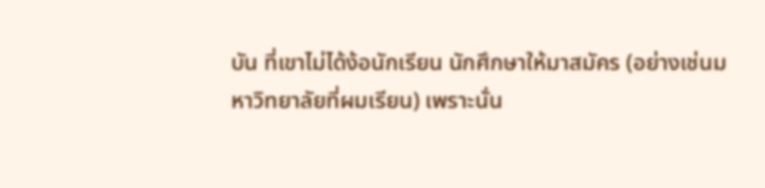บัน ที่เขาไม่ได้ง้อนักเรียน นักศึกษาให้มาสมัคร (อย่างเช่นมหาวิทยาลัยที่ผมเรียน) เพราะนั่น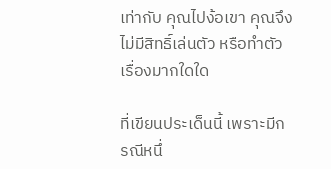เท่ากับ คุณไปง้อเขา คุณจึงไม่มีสิทธิ์เล่นตัว หรือทำตัวเรื่องมากใดใด

ที่เขียนประเด็นนี้ เพราะมีกรณีหนึ่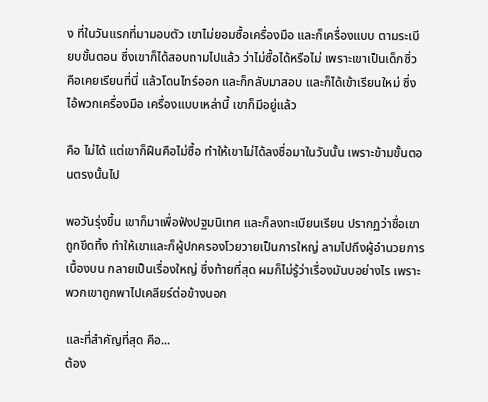ง ที่ในวันแรกที่มามอบตัว เขาไม่ยอมซื้อเครื่องมือ และก็เครื่องแบบ ตามระเบียบขั้นตอน ซึ่งเขาก็ได้สอบถามไปแล้ว ว่าไม่ซื้อได้หรือไม่ เพราะเขาเป็นเด็กซิ่ว คือเคยเรียนที่นี่ แล้วโดนไทร์ออก และก็กลับมาสอบ และก็ได้เข้าเรียนใหม่ ซึ่งไอ้พวกเครื่องมือ เครื่องแบบเหล่านี้ เขาก็มีอยู่แล้ว

คือ ไม่ได้ แต่เขาก็ฝืนคือไม่ซื้อ ทำให้เขาไม่ได้ลงชื่อมาในวันนั้น เพราะข้ามขั้นตอนตรงนั้นไป

พอวันรุ่งขึ้น เขาก็มาเพื่อฟังปฐมนิเทศ และก็ลงทะเบียนเรียน ปรากฏว่าชื่อเขาถูกขีดทิ้ง ทำให้เขาและก็ผู้ปกครองโวยวายเป็นการใหญ่ ลามไปถึงผู้อำนวยการเบื้องบน กลายเป็นเรื่องใหญ่ ซึ่งท้ายที่สุด ผมก็ไม่รู้ว่าเรื่องมันบอย่างไร เพราะพวกเขาถูกพาไปเคลียร์ต่อข้างนอก

และที่สำคัญที่สุด คือ...
ต้อง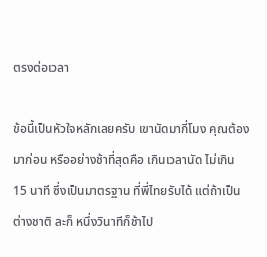ตรงต่อเวลา

ข้อนี้เป็นหัวใจหลักเลยครับ เขานัดมากี่โมง คุณต้องมาก่อน หรืออย่างช้าที่สุดคือ เกินเวลานัด ไม่เกิน 15 นาที ซึ่งเป็นมาตรฐาน ที่พี่ไทยรับได้ แต่ถ้าเป็นต่างชาติ ละก็ หนึ่งวินาทีก็ช้าไป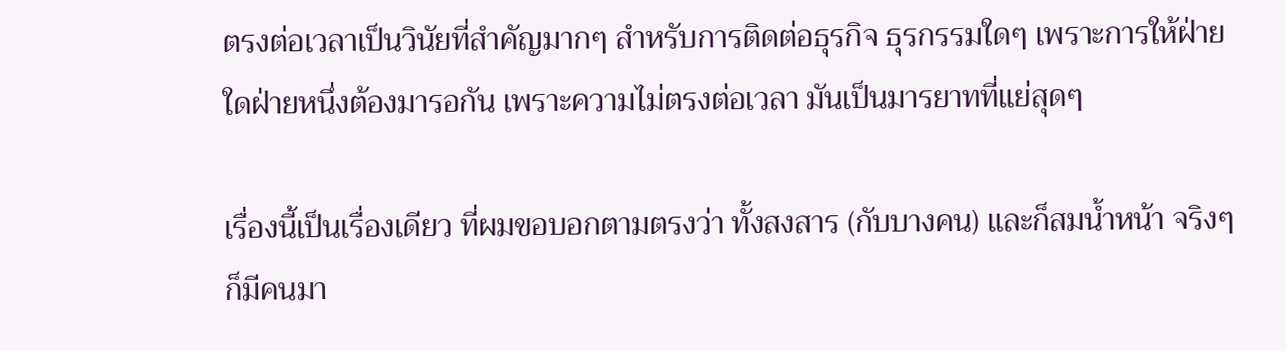ตรงต่อเวลาเป็นวินัยที่สำคัญมากๆ สำหรับการติดต่อธุรกิจ ธุรกรรมใดๆ เพราะการให้ฝ่ายใดฝ่ายหนึ่งต้องมารอกัน เพราะความไม่ตรงต่อเวลา มันเป็นมารยาทที่แย่สุดๆ

เรื่องนี้เป็นเรื่องเดียว ที่ผมขอบอกตามตรงว่า ทั้งสงสาร (กับบางคน) และก็สมน้ำหน้า จริงๆก็มีคนมา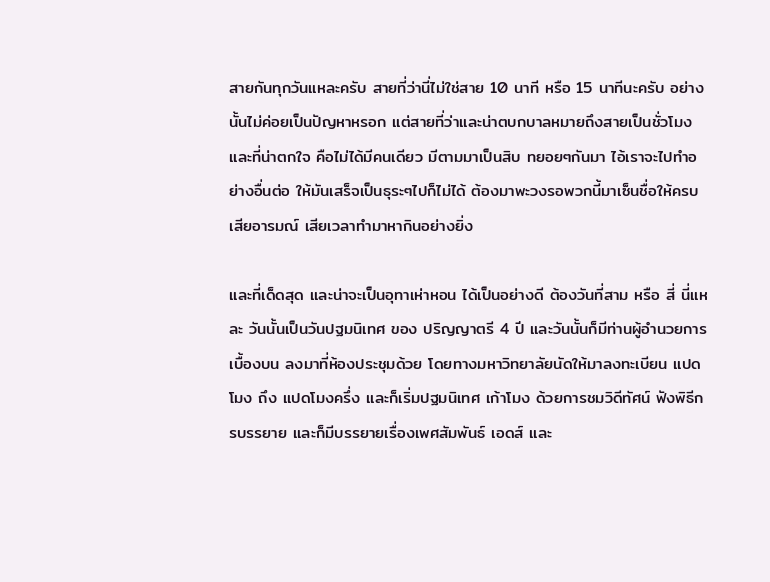สายกันทุกวันแหละครับ สายที่ว่านี่ไม่ใช่สาย 10 นาที หรือ 15 นาทีนะครับ อย่างนั้นไม่ค่อยเป็นปัญหาหรอก แต่สายที่ว่าและน่าตบกบาลหมายถึงสายเป็นชั่วโมง และที่น่าตกใจ คือไม่ได้มีคนเดียว มีตามมาเป็นสิบ ทยอยๆกันมา ไอ้เราจะไปทำอย่างอื่นต่อ ให้มันเสร็จเป็นธุระๆไปก็ไม่ได้ ต้องมาพะวงรอพวกนี้มาเซ็นชื่อให้ครบ เสียอารมณ์ เสียเวลาทำมาหากินอย่างยิ่ง

และที่เด็ดสุด และน่าจะเป็นอุทาเห่าหอน ได้เป็นอย่างดี ต้องวันที่สาม หรือ สี่ นี่แหละ วันนั้นเป็นวันปฐมนิเทศ ของ ปริญญาตรี 4 ปี และวันนั้นก็มีท่านผู้อำนวยการเบื้องบน ลงมาที่ห้องประชุมด้วย โดยทางมหาวิทยาลัยนัดให้มาลงทะเบียน แปดโมง ถึง แปดโมงครึ่ง และก็เริ่มปฐมนิเทศ เก้าโมง ด้วยการชมวิดีทัศน์ ฟังพิธีกรบรรยาย และก็มีบรรยายเรื่องเพศสัมพันธ์ เอดส์ และ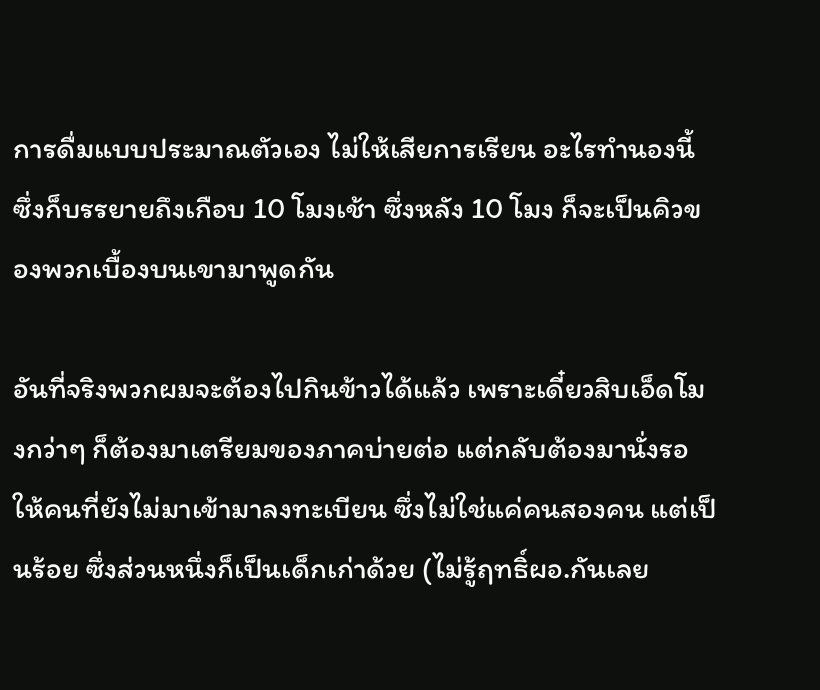การดื่มแบบประมาณตัวเอง ไม่ให้เสียการเรียน อะไรทำนองนี้ ซึ่งก็บรรยายถึงเกือบ 10 โมงเช้า ซึ่งหลัง 10 โมง ก็จะเป็นคิวของพวกเบื้องบนเขามาพูดกัน

อันที่จริงพวกผมจะต้องไปกินข้าวได้แล้ว เพราะเดี๋ยวสิบเอ็ดโมงกว่าๆ ก็ต้องมาเตรียมของภาคบ่ายต่อ แต่กลับต้องมานั่งรอ ให้คนที่ยังไม่มาเข้ามาลงทะเบียน ซึ่งไม่ใช่แค่คนสองคน แต่เป็นร้อย ซึ่งส่วนหนึ่งก็เป็นเด็กเก่าด้วย (ไม่รู้ฤทธิ์ผอ.กันเลย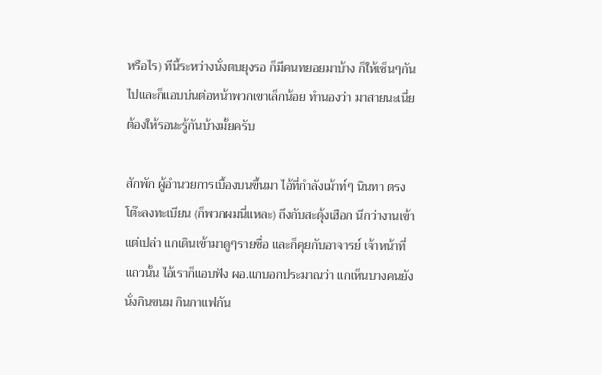หรือไร) ทีนี้ระหว่างนั่งตบยุงรอ ก็มีคนทยอยมาบ้าง ก็ให้เซ็นๆกันไปและก็แอบบ่นต่อหน้าพวกเขาเล็กน้อย ทำนองว่า มาสายนะเนี่ย ต้องให้รอนะรู้กันบ้างมั้ยครับ

สักพัก ผู้อำนวยการเบื้องบนขึ้นมา ไอ้ที่กำลังเม้าท์ๆ นินทา ตรงโต๊ะลงทะเบียน (ก็พวกผมนี่แหละ) ถึงกับสะดุ้งเฮือก นึกว่างานเข้า แต่เปล่า แกเดินเข้ามาดูๆรายชื่อ และก็คุยกับอาจารย์ เจ้าหน้าที่แถวนั้น ไอ้เราก็แอบฟัง ผอ.แกบอกประมาณว่า แกเห็นบางคนยังนั่งกินขนม กินกาแฟกัน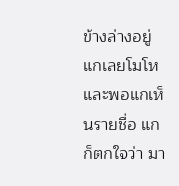ข้างล่างอยู่ แกเลยโมโห และพอแกเห็นรายชื่อ แกก็ตกใจว่า มา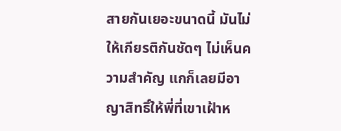สายกันเยอะขนาดนี้ มันไม่ให้เกียรติกันชัดๆ ไม่เห็นความสำคัญ แกก็เลยมีอาญาสิทธิ์ให้พี่ที่เขาเฝ้าห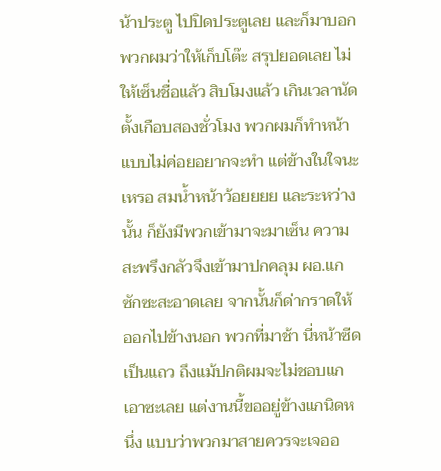น้าประตู ไปปิดประตูเลย และก็มาบอกพวกผมว่าให้เก็บโต๊ะ สรุปยอดเลย ไม่ให้เซ็นชื่อแล้ว สิบโมงแล้ว เกินเวลานัดตั้งเกือบสองชั่วโมง พวกผมก็ทำหน้าแบบไม่ค่อยอยากจะทำ แต่ข้างในใจนะเหรอ สมน้ำหน้าว้อยยยย และระหว่างนั้น ก็ยังมีพวกเข้ามาจะมาเซ็น ความสะพรึงกลัวจึงเข้ามาปกคลุม ผอ.แกซักซะสะอาดเลย จากนั้นก็ด่ากราดให้ออกไปข้างนอก พวกที่มาช้า นี่หน้าซีดเป็นแถว ถึงแม้ปกติผมจะไม่ชอบแกเอาซะเลย แต่งานนี้ขออยู่ข้างแกนิดหนึ่ง แบบว่าพวกมาสายควรจะเจออ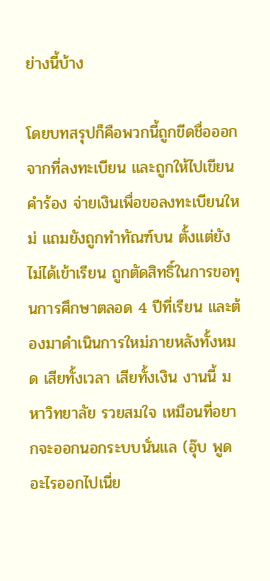ย่างนี้บ้าง

โดยบทสรุปก็คือพวกนี้ถูกขีดชื่อออกจากที่ลงทะเบียน และถูกให้ไปเขียนคำร้อง จ่ายเงินเพื่อขอลงทะเบียนใหม่ แถมยังถูกทำทัณฑ์บน ตั้งแต่ยังไม่ได้เข้าเรียน ถูกตัดสิทธิ์ในการขอทุนการศึกษาตลอด 4 ปีที่เรียน และต้องมาดำเนินการใหม่ภายหลังทั้งหมด เสียทั้งเวลา เสียทั้งเงิน งานนี้ มหาวิทยาลัย รวยสมใจ เหมือนที่อยากจะออกนอกระบบนั่นแล (อุ๊บ พูดอะไรออกไปเนี่ย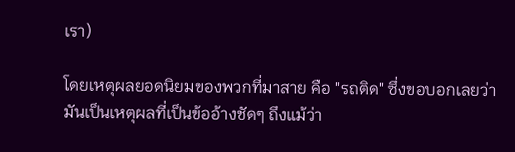เรา)

โดยเหตุผลยอดนิยมของพวกที่มาสาย คือ "รถติด" ซึ่งขอบอกเลยว่า มันเป็นเหตุผลที่เป็นข้ออ้างชัดๆ ถึงแม้ว่า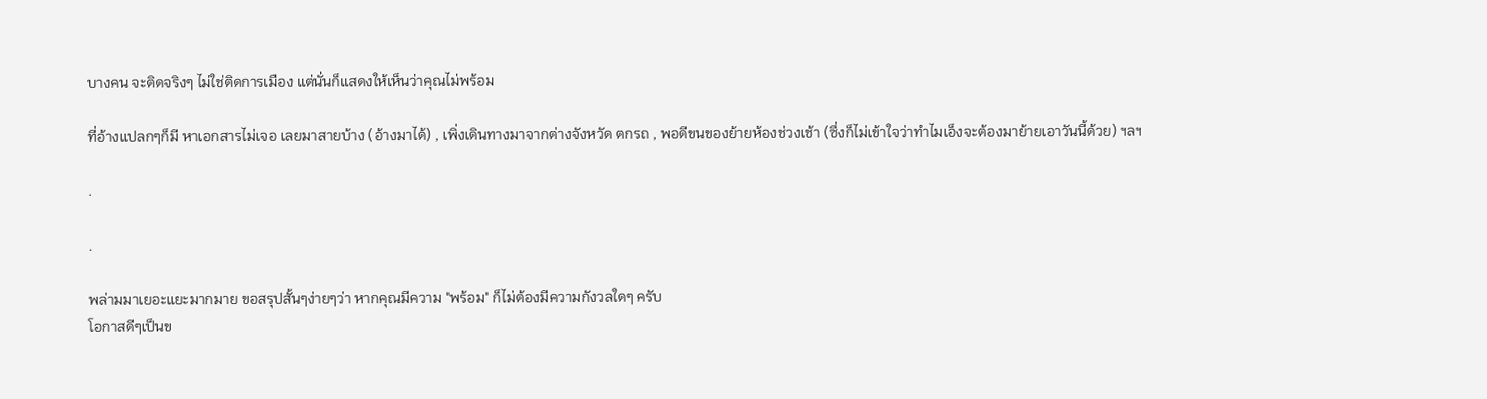บางคน จะติดจริงๆ ไม่ใช่ติดการเมือง แต่นั่นก็แสดงให้เห็นว่าคุณไม่พร้อม

ที่อ้างแปลกๆก็มี หาเอกสารไม่เจอ เลยมาสายบ้าง (อ้างมาได้) , เพิ่งเดินทางมาจากต่างจังหวัด ตกรถ , พอดีขนของย้ายห้องช่วงเช้า (ซึ่งก็ไม่เข้าใจว่าทำไมเอ็งจะต้องมาย้ายเอาวันนี้ด้วย) ฯลฯ

.

.

พล่ามมาเยอะแยะมากมาย ขอสรุปสั้นๆง่ายๆว่า หากคุณมีความ "พร้อม" ก็ไม่ต้องมีความกังวลใดๆ ครับ
โอกาสดีๆเป็นข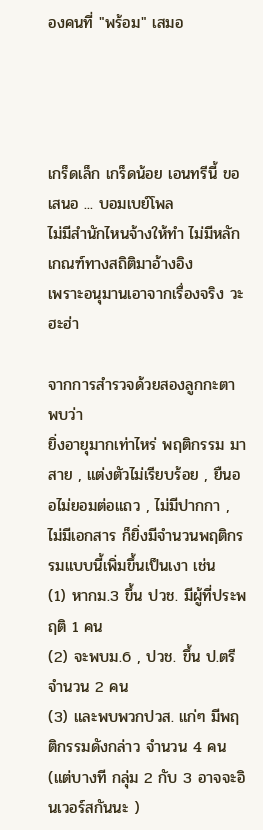องคนที่ "พร้อม" เสมอ




เกร็ดเล็ก เกร็ดน้อย เอนทรีนี้ ขอเสนอ ... บอมเบย์โพล
ไม่มีสำนักไหนจ้างให้ทำ ไม่มีหลักเกณฑ์ทางสถิติมาอ้างอิง
เพราะอนุมานเอาจากเรื่องจริง วะฮะฮ่า

จากการสำรวจด้วยสองลูกกะตา พบว่า
ยิ่งอายุมากเท่าไหร่ พฤติกรรม มาสาย , แต่งตัวไม่เรียบร้อย , ยืนออไม่ยอมต่อแถว , ไม่มีปากกา , ไม่มีเอกสาร ก็ยิ่งมีจำนวนพฤติกรรมแบบนี้เพิ่มขึ้นเป็นเงา เช่น
(1) หากม.3 ขึ้น ปวช. มีผู้ที่ประพฤติ 1 คน
(2) จะพบม.6 , ปวช. ขึ้น ป.ตรี จำนวน 2 คน
(3) และพบพวกปวส. แก่ๆ มีพฤติกรรมดังกล่าว จำนวน 4 คน
(แต่บางที กลุ่ม 2 กับ 3 อาจจะอินเวอร์สกันนะ )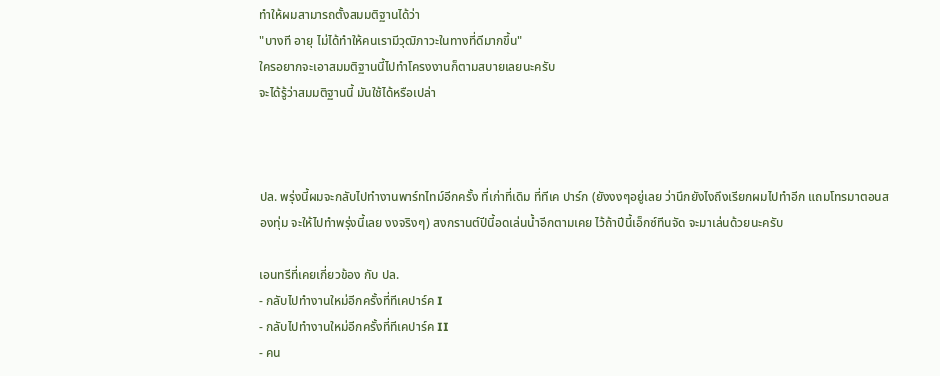ทำให้ผมสามารถตั้งสมมติฐานได้ว่า
"บางที อายุ ไม่ได้ทำให้คนเรามีวุฒิภาวะในทางที่ดีมากขึ้น"
ใครอยากจะเอาสมมติฐานนี้ไปทำโครงงานก็ตามสบายเลยนะครับ
จะได้รู้ว่าสมมติฐานนี้ มันใช้ได้หรือเปล่า



ปล. พรุ่งนี้ผมจะกลับไปทำงานพาร์ทไทม์อีกครั้ง ที่เก่าที่เดิม ที่ทีเค ปาร์ก (ยังงงๆอยู่เลย ว่านึกยังไงถึงเรียกผมไปทำอีก แถมโทรมาตอนสองทุ่ม จะให้ไปทำพรุ่งนี้เลย งงจริงๆ) สงกรานต์ปีนี้อดเล่นน้ำอีกตามเคย ไว้ถ้าปีนี้เอ็กซ์ทีนจัด จะมาเล่นด้วยนะครับ

เอนทรีที่เคยเกี่ยวข้อง กับ ปล.
- กลับไปทำงานใหม่อีกครั้งที่ทีเคปาร์ค I
- กลับไปทำงานใหม่อีกครั้งที่ทีเคปาร์ค II
- คน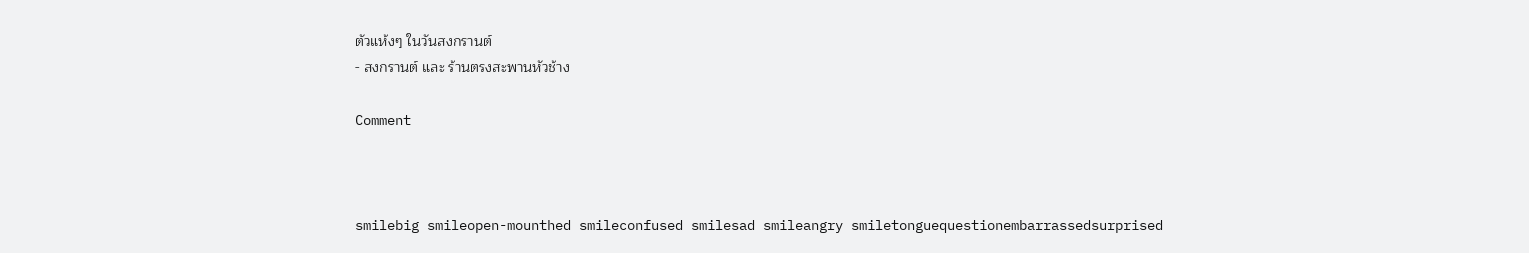ตัวแห้งๆ ในวันสงกรานต์
- สงกรานต์ และ ร้านตรงสะพานหัวช้าง

Comment



smilebig smileopen-mounthed smileconfused smilesad smileangry smiletonguequestionembarrassedsurprised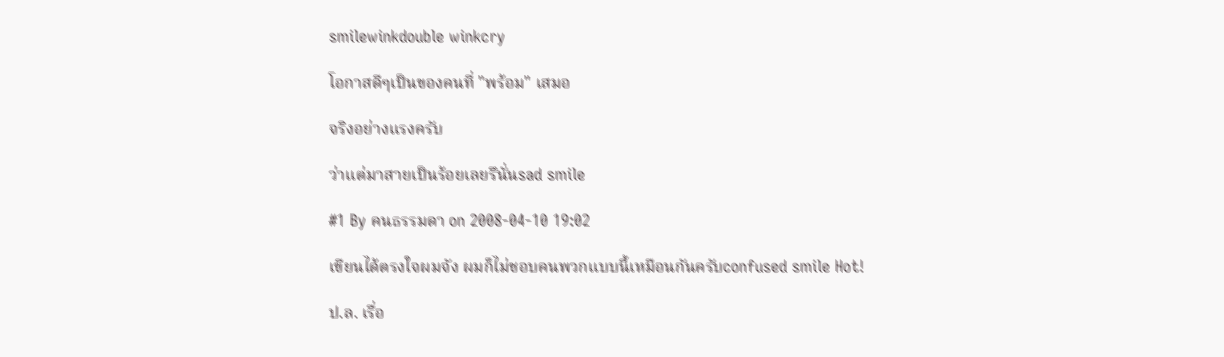smilewinkdouble winkcry

โอกาสดีๆเป็นของคนที่ "พร้อม" เสมอ

จริงอย่างแรงครับ

ว่าแต่มาสายเป็นร้อยเลยรึนั่นsad smile

#1 By คนธรรมดา on 2008-04-10 19:02

เขียนได้ตรงใจผมจัง ผมก็ไม่ชอบคนพวกแบบนี้เหมือนกันครับconfused smile Hot!

ป.ล. เรื่อ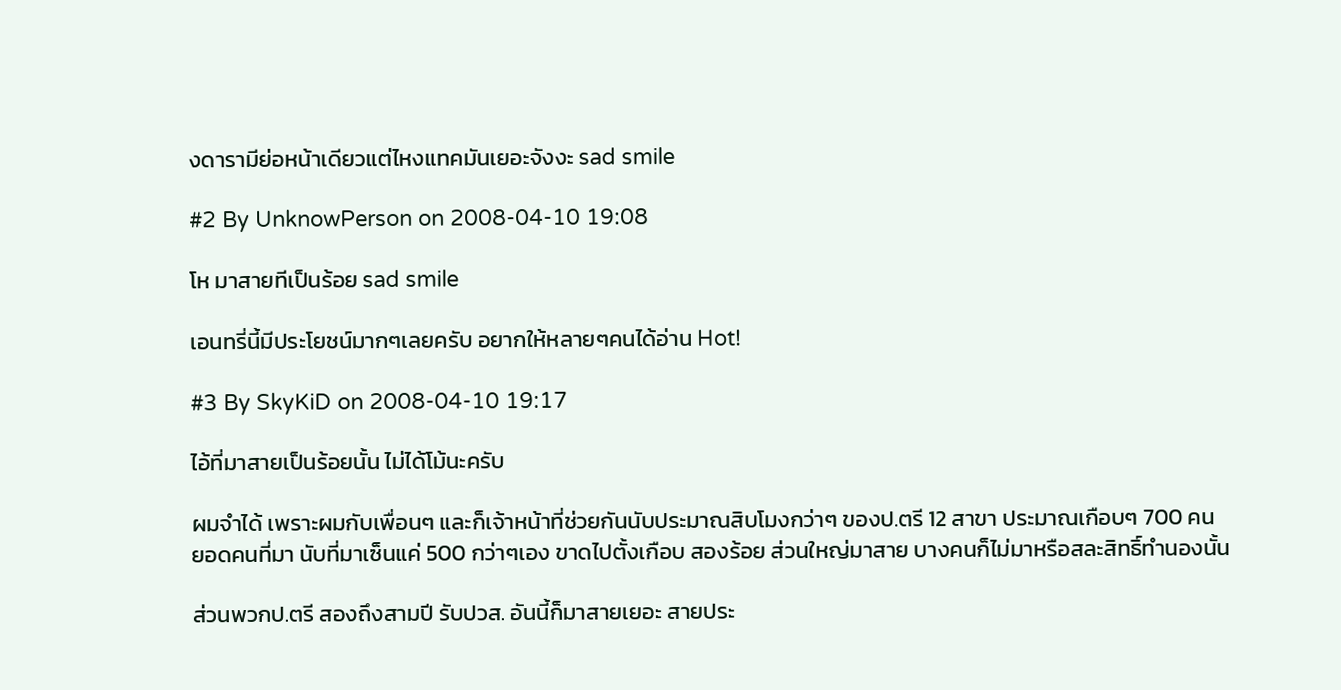งดารามีย่อหน้าเดียวแต่ไหงแทคมันเยอะจังงะ sad smile

#2 By UnknowPerson on 2008-04-10 19:08

โห มาสายทีเป็นร้อย sad smile

เอนทรี่นี้มีประโยชน์มากๆเลยครับ อยากให้หลายๆคนได้อ่าน Hot!

#3 By SkyKiD on 2008-04-10 19:17

ไอ้ที่มาสายเป็นร้อยนั้น ไม่ได้โม้นะครับ

ผมจำได้ เพราะผมกับเพื่อนๆ และก็เจ้าหน้าที่ช่วยกันนับประมาณสิบโมงกว่าๆ ของป.ตรี 12 สาขา ประมาณเกือบๆ 700 คน
ยอดคนที่มา นับที่มาเซ็นแค่ 500 กว่าๆเอง ขาดไปตั้งเกือบ สองร้อย ส่วนใหญ่มาสาย บางคนก็ไม่มาหรือสละสิทธิ์ทำนองนั้น

ส่วนพวกป.ตรี สองถึงสามปี รับปวส. อันนี้ก็มาสายเยอะ สายประ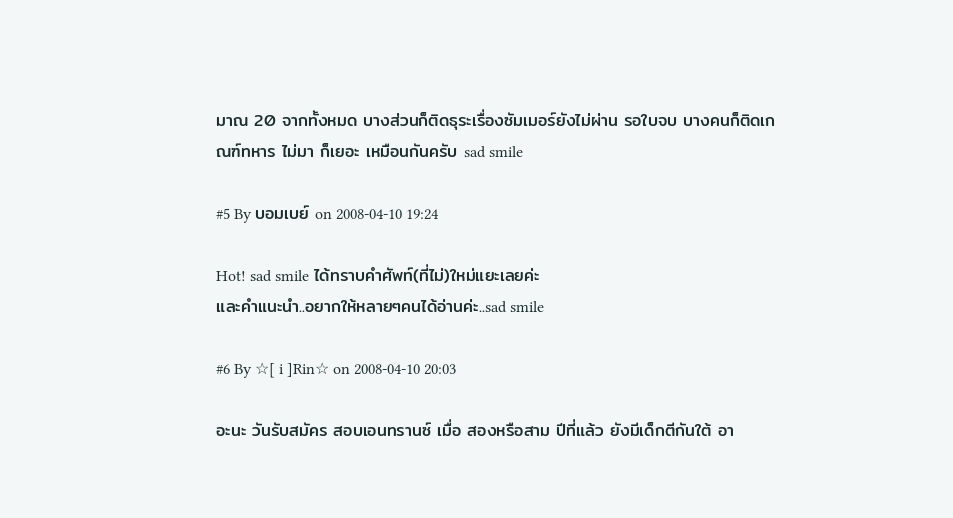มาณ 20 จากทั้งหมด บางส่วนก็ติดธุระเรื่องซัมเมอร์ยังไม่ผ่าน รอใบจบ บางคนก็ติดเกณฑ์ทหาร ไม่มา ก็เยอะ เหมือนกันครับ sad smile

#5 By บอมเบย์ on 2008-04-10 19:24

Hot! sad smile ได้ทราบคำศัพท์(ที่ไม่)ใหม่แยะเลยค่ะ
และคำแนะนำ..อยากให้หลายๆคนได้อ่านค่ะ..sad smile

#6 By ☆[ i ]Rin☆ on 2008-04-10 20:03

อะนะ วันรับสมัคร สอบเอนทรานซ์ เมื่อ สองหรือสาม ปีที่แล้ว ยังมีเด็กตีกันใต้ อา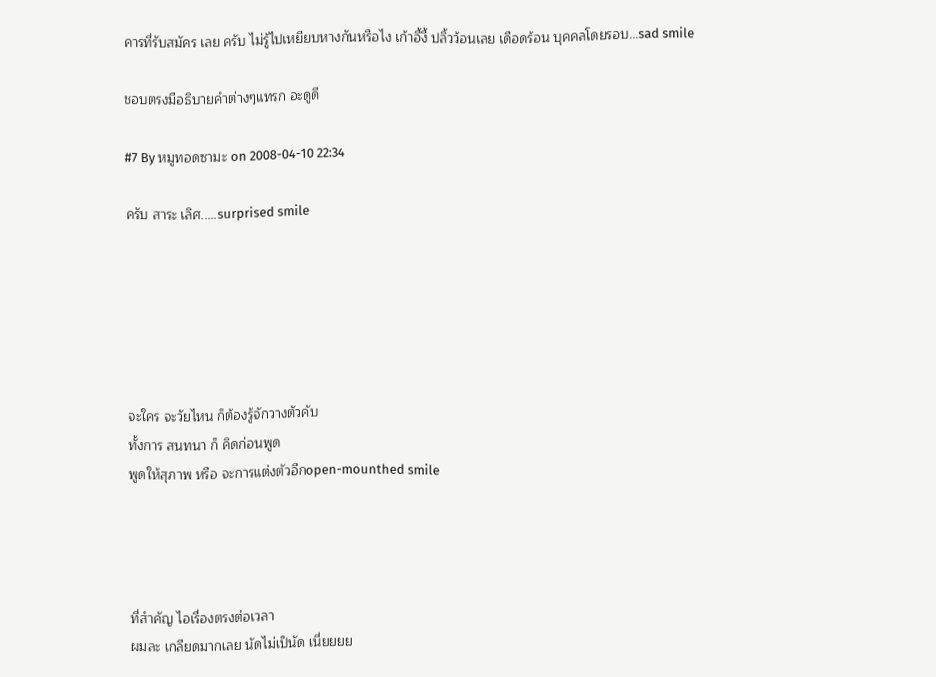คารที่รับสมัคร เลย ครับ ไม่รู้ไปเหยียบหางกันหรือไง เก้าอี้งี้ ปลิ้วว้อนเลย เดือดร้อน บุคคลโดยรอบ...sad smile

ชอบตรงมีอธิบายคำต่างๆแทรก อะดูดี

#7 By หมูทอดซามะ on 2008-04-10 22:34

ครับ สาระ เลิศ.....surprised smile






จะใคร จะวัยไหน ก็ต้องรู้จักวางตัวคับ
ทั้งการ สนทนา ก็ คิดก่อนพูด
พูดให้สุภาพ หรือ จะการแต่งตัวอีกopen-mounthed smile




ที่สำคัญ ไอเรื่องตรงต่อเวลา
ผมละ เกลียดมากเลย นัดไม่เป็นัด เนี่ยยยย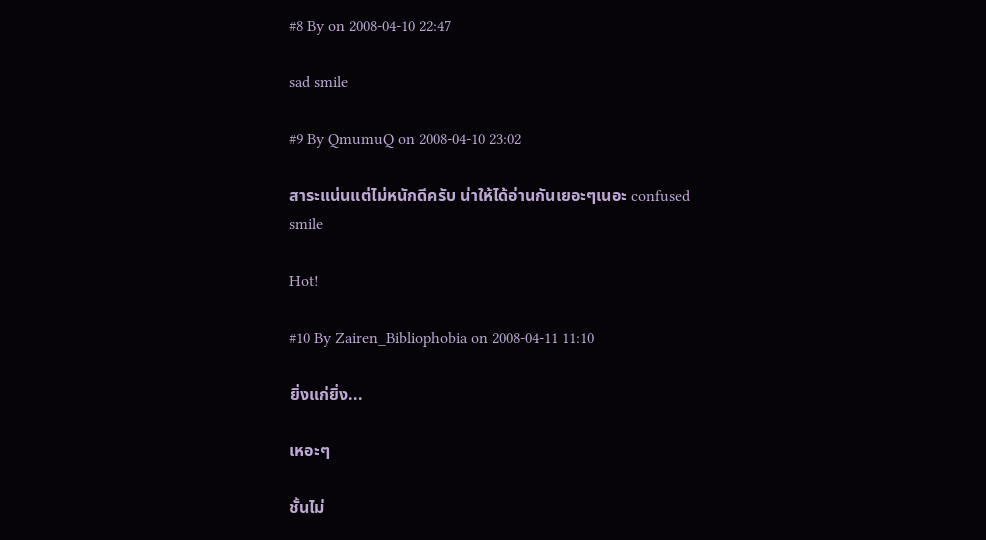#8 By on 2008-04-10 22:47

sad smile

#9 By QmumuQ on 2008-04-10 23:02

สาระแน่นแต่ไม่หนักดีครับ น่าให้ได้อ่านกันเยอะๆเนอะ confused smile

Hot!

#10 By Zairen_Bibliophobia on 2008-04-11 11:10

ยิ่งแก่ยิ่ง...

เหอะๆ

ชั้นไม่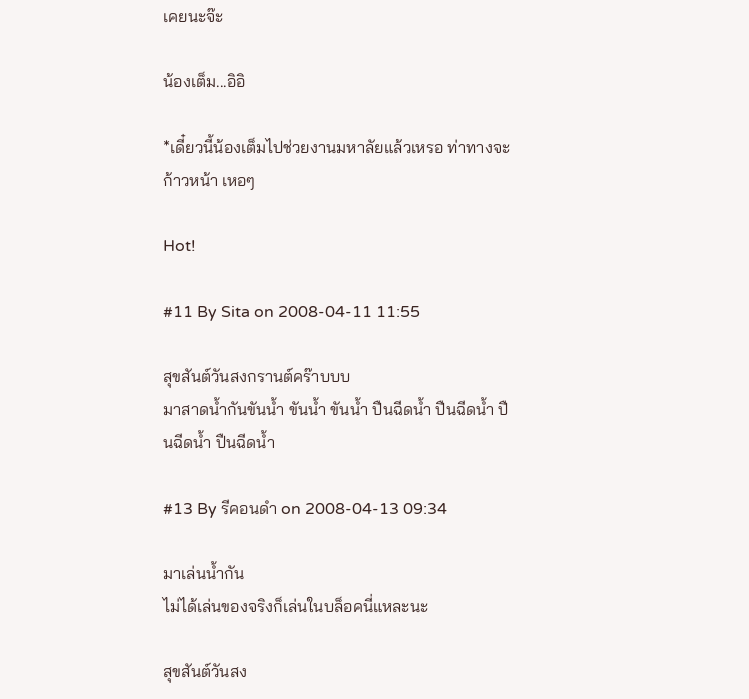เคยนะจ๊ะ

น้องเต็ม...อิอิ

*เดี๋ยวนี้น้องเต็มไปช่วยงานมหาลัยแล้วเหรอ ท่าทางจะก้าวหน้า เหอๆ

Hot!

#11 By Sita on 2008-04-11 11:55

สุขสันต์วันสงกรานต์คร๊าบบบ
มาสาดน้ำกันขันน้ำ ขันน้ำ ขันน้ำ ปืนฉีดน้ำ ปืนฉีดน้ำ ปืนฉีดน้ำ ปืนฉีดน้ำ

#13 By รีคอนดำ on 2008-04-13 09:34

มาเล่นน้ำกัน
ไม่ได้เล่นของจริงก็เล่นในบล็อคนี่แหละนะ

สุขสันต์วันสง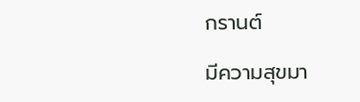กรานต์

มีความสุขมา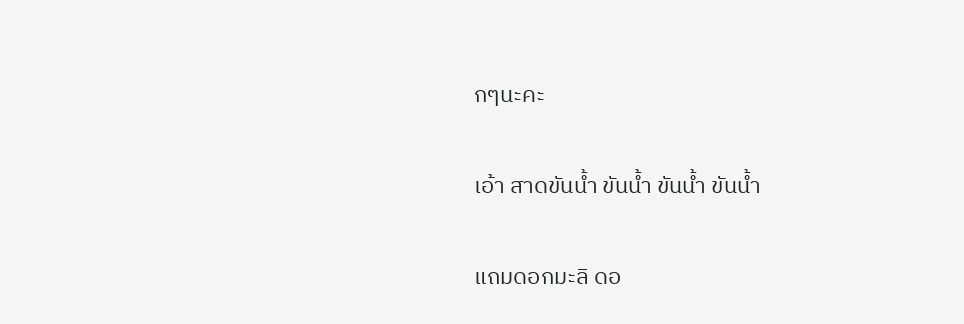กๆนะคะ

เอ้า สาดขันน้ำ ขันน้ำ ขันน้ำ ขันน้ำ

แถมดอกมะลิ ดอ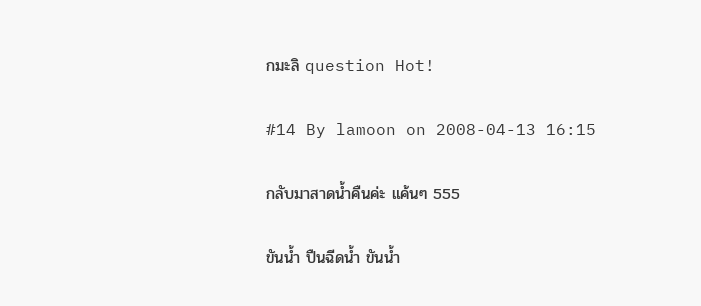กมะลิ question Hot!

#14 By lamoon on 2008-04-13 16:15

กลับมาสาดน้ำคืนค่ะ แค้นๆ 555

ขันน้ำ ปืนฉีดน้ำ ขันน้ำ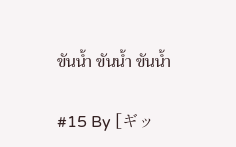ขันน้ำ ขันน้ำ ขันน้ำ

#15 By [ギッ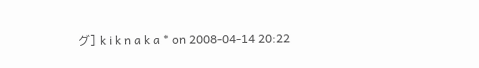グ] k i k n a k a * on 2008-04-14 20:22